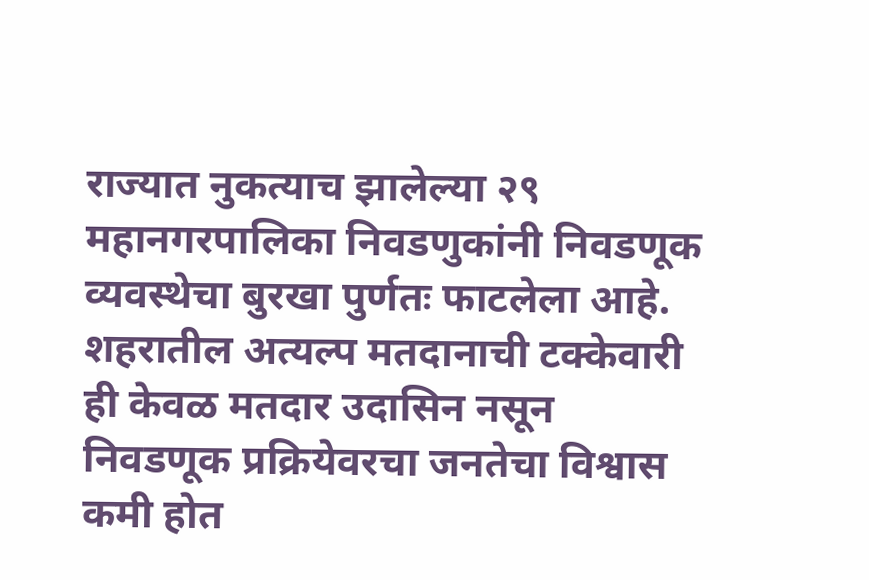राज्यात नुकत्याच झालेल्या २९ महानगरपालिका निवडणुकांनी निवडणूक व्यवस्थेचा बुरखा पुर्णतः फाटलेला आहे. शहरातील अत्यल्प मतदानाची टक्केवारी ही केवळ मतदार उदासिन नसून निवडणूक प्रक्रियेवरचा जनतेचा विश्वास कमी होत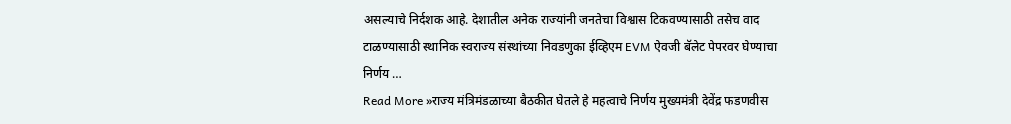असल्याचे निर्दशक आहे. देशातील अनेक राज्यांनी जनतेचा विश्वास टिकवण्यासाठी तसेच वाद टाळण्यासाठी स्थानिक स्वराज्य संस्थांच्या निवडणुका ईव्हिएम EVM ऐवजी बॅलेट पेपरवर घेण्याचा निर्णय …
Read More »राज्य मंत्रिमंडळाच्या बैठकीत घेतले हे महत्वाचे निर्णय मुख्यमंत्री देवेंद्र फडणवीस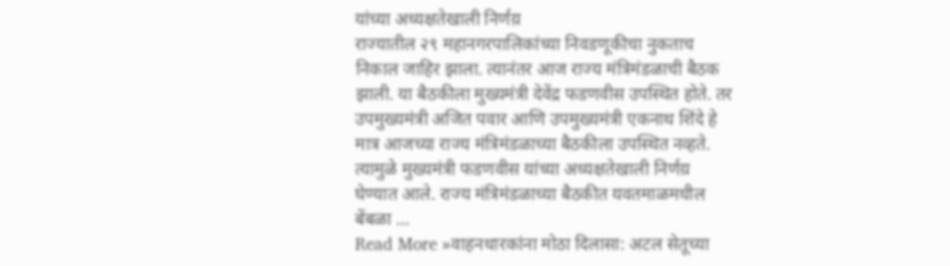यांच्या अध्यक्षतेखाली निर्णय़
राज्यातील २९ महानगरपालिकांच्या निवडणूकीचा नुकताच निकाल जाहिर झाला. त्यानंतर आज राज्य मंत्रिमंडळाची बैठक झाली. या बैठकीला मुख्यमंत्री देवेंद्र फडणवीस उपस्थित होते. तर उपमुख्यमंत्री अजित पवार आणि उपमुख्यमंत्री एकनाथ शिंदे हे मात्र आजच्या राज्य मंत्रिमंडळाच्या बैठकीला उपस्थित नव्हते. त्यामुळे मुख्यमंत्री फडणवीस यांच्या अध्यक्षतेखाली निर्णय़ घेण्यात आले. राज्य मंत्रिमंडळाच्या बैठकीत यवतमाळमधील बेंबळा …
Read More »वाहनधारकांना मोठा दिलासा: अटल सेतूच्या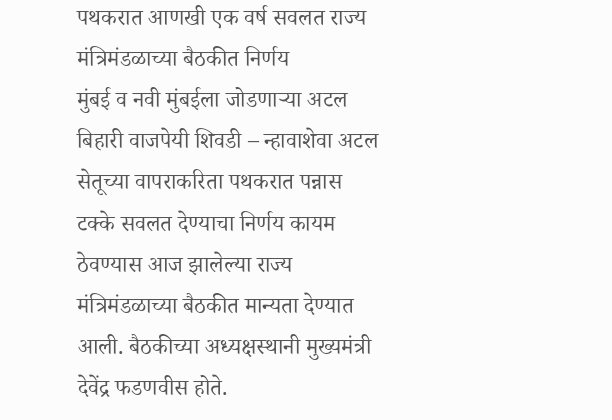पथकरात आणखी एक वर्ष सवलत राज्य मंत्रिमंडळाच्या बैठकीत निर्णय
मुंबई व नवी मुंबईला जोडणाऱ्या अटल बिहारी वाजपेयी शिवडी – न्हावाशेवा अटल सेतूच्या वापराकरिता पथकरात पन्नास टक्के सवलत देण्याचा निर्णय कायम ठेवण्यास आज झालेल्या राज्य मंत्रिमंडळाच्या बैठकीत मान्यता देण्यात आली. बैठकीच्या अध्यक्षस्थानी मुख्यमंत्री देवेंद्र फडणवीस होते.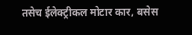तसेच ईलेक्ट्रीकल मोटार कार, बसेस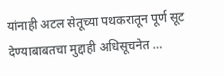यांनाही अटल सेतूच्या पथकरातून पूर्ण सूट देण्याबाबतचा मुद्दाही अधिसूचनेत …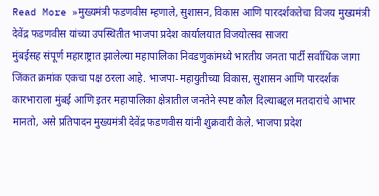Read More »मुख्यमंत्री फडणवीस म्हणाले, सुशासन, विकास आणि पारदर्शकतेचा विजय मुख्यमंत्री देवेंद्र फडणवीस यांच्या उपस्थितीत भाजपा प्रदेश कार्यालयात विजयोत्सव साजरा
मुंबईसह संपूर्ण महाराष्ट्रात झालेल्या महापालिका निवडणुकांमध्ये भारतीय जनता पार्टी सर्वाधिक जागा जिंकत क्रमांक एकचा पक्ष ठरला आहे. भाजपा-महायुतीच्या विकास, सुशासन आणि पारदर्शक कारभाराला मुंबई आणि इतर महापालिका क्षेत्रातील जनतेने स्पष्ट कौल दिल्याबद्दल मतदारांचे आभार मानतो, असे प्रतिपादन मुख्यमंत्री देवेंद्र फडणवीस यांनी शुक्रवारी केले. भाजपा प्रदेश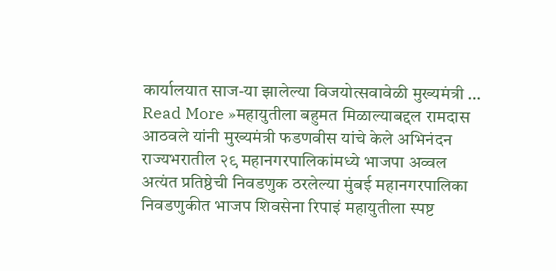कार्यालयात साज-या झालेल्या विजयोत्सवावेळी मुख्यमंत्री …
Read More »महायुतीला बहुमत मिळाल्याबद्दल रामदास आठवले यांनी मुख्यमंत्री फडणवीस यांचे केले अभिनंदन राज्यभरातील २९ महानगरपालिकांमध्ये भाजपा अव्वल
अत्यंत प्रतिष्ठेची निवडणुक ठरलेल्या मुंबई महानगरपालिका निवडणुकीत भाजप शिवसेना रिपाइं महायुतीला स्पष्ट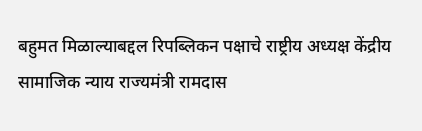बहुमत मिळाल्याबद्दल रिपब्लिकन पक्षाचे राष्ट्रीय अध्यक्ष केंद्रीय सामाजिक न्याय राज्यमंत्री रामदास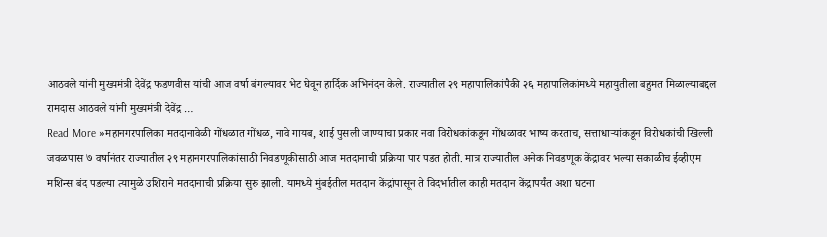आठवले यांनी मुख्यमंत्री देवेंद्र फडणवीस यांची आज वर्षा बंगल्यावर भेट घेवून हार्दिक अभिनंदन केले. राज्यातील २९ महापालिकांपैकी २६ महापालिकांमध्ये महायुतीला बहुमत मिळाल्याबद्दल रामदास आठवले यांनी मुख्यमंत्री देवेंद्र …
Read More »महानगरपालिका मतदानावेळी गोंधळात गोंधळ, नावे गायब, शाई पुसली जाण्याचा प्रकार नवा विरोधकांकडून गोंधळावर भाष्य करताच, सत्ताधाऱ्यांकडून विरोधकांची खिल्ली
जवळपास ७ वर्षानंतर राज्यातील २९ महानगरपालिकांसाठी निवडणूकीसाठी आज मतदानाची प्रक्रिया पार पडत होती. मात्र राज्यातील अनेक निवडणूक केंद्रावर भल्या सकाळीच ईव्हीएम मशिन्स बंद पडल्या त्यामुळे उशिराने मतदानाची प्रक्रिया सुरु झाली. यामध्ये मुंबईतील मतदान केंद्रांपासून ते विदर्भातील काही मतदान केंद्रापर्यंत अशा घटना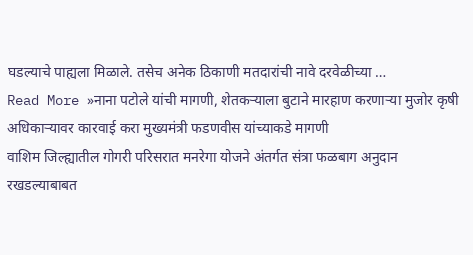घडल्याचे पाह्यला मिळाले. तसेच अनेक ठिकाणी मतदारांची नावे दरवेळीच्या …
Read More »नाना पटोले यांची मागणी, शेतकऱ्याला बुटाने मारहाण करणाऱ्या मुजोर कृषी अधिकाऱ्यावर कारवाई करा मुख्यमंत्री फडणवीस यांच्याकडे मागणी
वाशिम जिल्ह्यातील गोगरी परिसरात मनरेगा योजने अंतर्गत संत्रा फळबाग अनुदान रखडल्याबाबत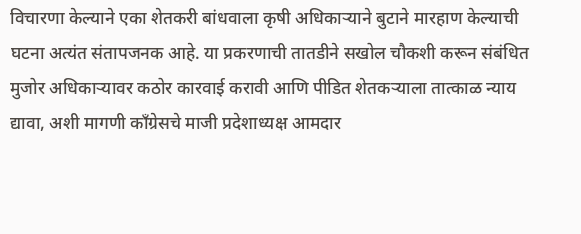विचारणा केल्याने एका शेतकरी बांधवाला कृषी अधिकाऱ्याने बुटाने मारहाण केल्याची घटना अत्यंत संतापजनक आहे. या प्रकरणाची तातडीने सखोल चौकशी करून संबंधित मुजोर अधिकाऱ्यावर कठोर कारवाई करावी आणि पीडित शेतकऱ्याला तात्काळ न्याय द्यावा, अशी मागणी काँग्रेसचे माजी प्रदेशाध्यक्ष आमदार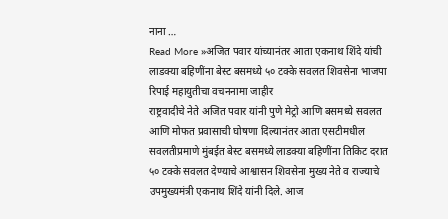नाना …
Read More »अजित पवार यांच्यानंतर आता एकनाथ शिंदे यांची लाडक्या बहिणींना बेस्ट बसमध्ये ५० टक्के सवलत शिवसेना भाजपा रिपाई महायुतीचा वचननामा जाहीर
राष्ट्रवादीचे नेते अजित पवार यांनी पुणे मेट्रो आणि बसमध्ये सवलत आणि मोफत प्रवासाची घोषणा दिल्यानंतर आता एसटीमधील सवलतीप्रमाणे मुंबईत बेस्ट बसमध्ये लाडक्या बहिणींना तिकिट दरात ५० टक्के सवलत देण्याचे आश्वासन शिवसेना मुख्य नेते व राज्याचे उपमुख्यमंत्री एकनाथ शिंदे यांनी दिले. आज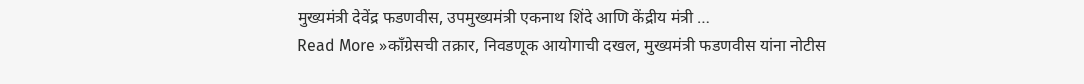मुख्यमंत्री देवेंद्र फडणवीस, उपमुख्यमंत्री एकनाथ शिंदे आणि केंद्रीय मंत्री …
Read More »काँग्रेसची तक्रार, निवडणूक आयोगाची दखल, मुख्यमंत्री फडणवीस यांना नोटीस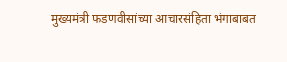मुख्यमंत्री फडणवीसांच्या आचारसंहिता भंगाबाबत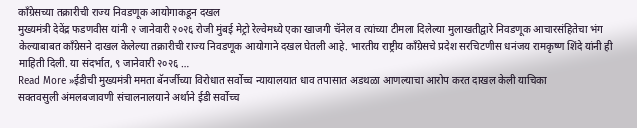काँग्रेसच्या तक्रारीची राज्य निवडणूक आयोगाकडून दखल
मुख्यमंत्री देवेंद्र फडणवीस यांनी २ जानेवारी २०२६ रोजी मुंबई मेट्रो रेल्वेमध्ये एका खाजगी चॅनेल व त्यांच्या टीमला दिलेल्या मुलाखतीद्वारे निवडणूक आचारसंहितेचा भंग केल्याबाबत काँग्रेसने दाखल केलेल्या तक्रारीची राज्य निवडणूक आयोगाने दखल घेतली आहे. भारतीय राष्ट्रीय काँग्रेसचे प्रदेश सरचिटणीस धनंजय रामकृष्ण शिंदे यांनी ही माहिती दिली. या संदर्भात, ९ जानेवारी २०२६ …
Read More »ईडीची मुख्यमंत्री ममता बॅनर्जीच्या विरोधात सर्वोच्च न्यायालयात धाव तपासात अडथळा आणल्याचा आरोप करत दाखल केली याचिका
सक्तवसुली अंमलबजावणी संचालनालयाने अर्थाने ईडी सर्वोच्च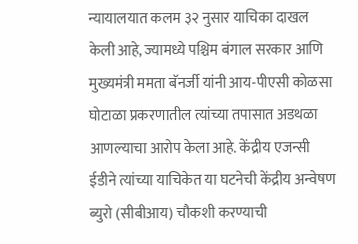न्यायालयात कलम ३२ नुसार याचिका दाखल केली आहे, ज्यामध्ये पश्चिम बंगाल सरकार आणि मुख्यमंत्री ममता बॅनर्जी यांनी आय-पीएसी कोळसा घोटाळा प्रकरणातील त्यांच्या तपासात अडथळा आणल्याचा आरोप केला आहे. केंद्रीय एजन्सी ईडीने त्यांच्या याचिकेत या घटनेची केंद्रीय अन्वेषण ब्युरो (सीबीआय) चौकशी करण्याची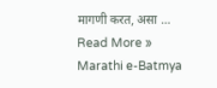मागणी करत, असा …
Read More »
Marathi e-Batmya